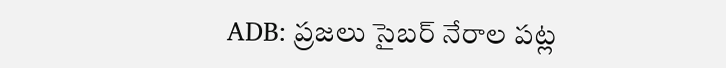ADB: ప్రజలు సైబర్ నేరాల పట్ల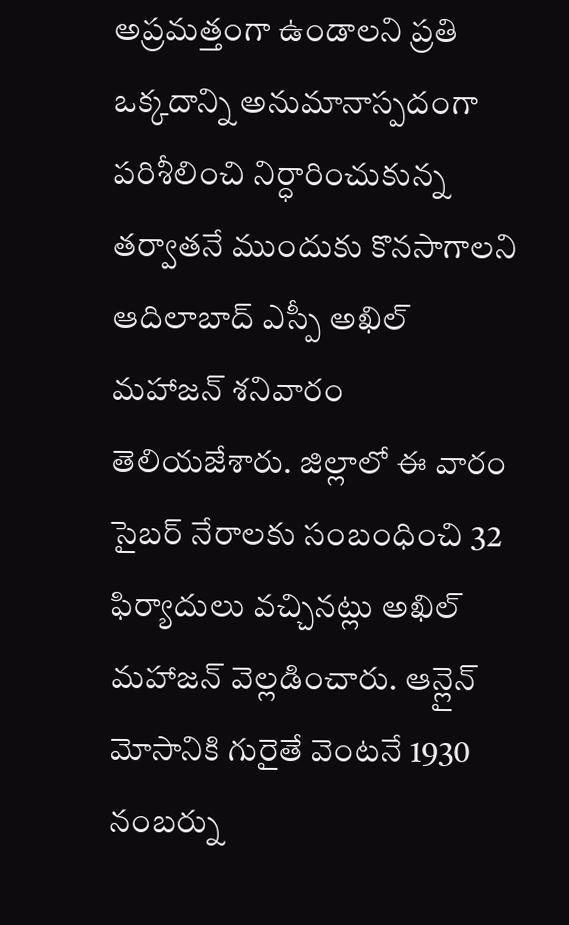అప్రమత్తంగా ఉండాలని ప్రతి ఒక్కదాన్ని అనుమానాస్పదంగా పరిశీలించి నిర్ధారించుకున్న తర్వాతనే ముందుకు కొనసాగాలని ఆదిలాబాద్ ఎస్పీ అఖిల్ మహాజన్ శనివారం తెలియజేశారు. జిల్లాలో ఈ వారం సైబర్ నేరాలకు సంబంధించి 32 ఫిర్యాదులు వచ్చినట్లు అఖిల్ మహాజన్ వెల్లడించారు. ఆన్లైన్ మోసానికి గురైతే వెంటనే 1930 నంబర్ను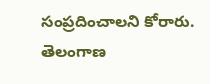సంప్రదించాలని కోరారు.
తెలంగాణ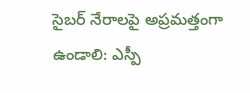సైబర్ నేరాలపై అప్రమత్తంగా ఉండాలి: ఎస్పీ